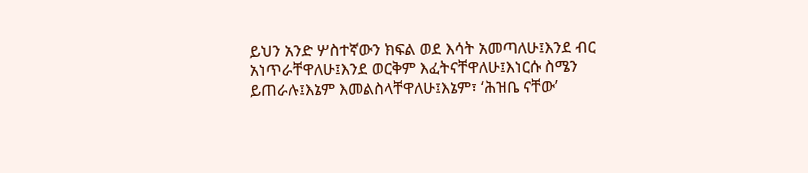ይህን አንድ ሦስተኛውን ክፍል ወደ እሳት አመጣለሁ፤እንደ ብር አነጥራቸዋለሁ፤እንደ ወርቅም እፈትናቸዋለሁ፤እነርሱ ስሜን ይጠራሉ፤እኔም እመልስላቸዋለሁ፤እኔም፣ ‘ሕዝቤ ናቸው’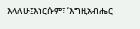እላለሁ፤እነርሱም፣ ‘እግዚአብሔር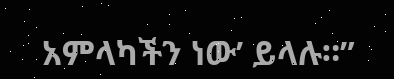አምላካችን ነው’ ይላሉ።”